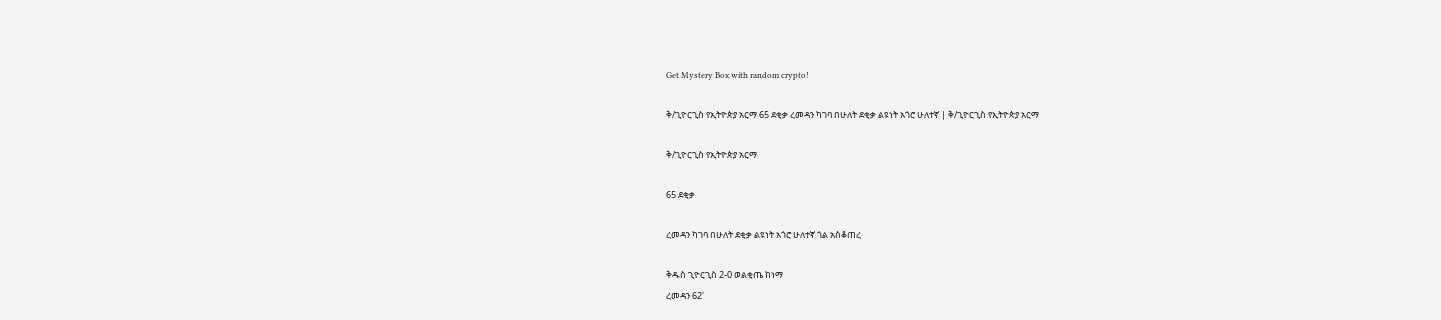Get Mystery Box with random crypto!

ቅ/ጊዮርጊስ የኢትዮጵያ አርማ 65 ደቂቃ ረመዳን ካገባ በሁለት ደቂቃ ልዩነት አጎሮ ሁለተኛ | ቅ/ጊዮርጊስ የኢትዮጵያ አርማ

ቅ/ጊዮርጊስ የኢትዮጵያ አርማ

65 ደቂቃ

ረመዳን ካገባ በሁለት ደቂቃ ልዩነት አጎሮ ሁለተኛ ጎል አስቆጠረ

ቅዱስ ጊዮርጊስ 2-0 ወልቂጤ ከነማ
ረመዳን 62'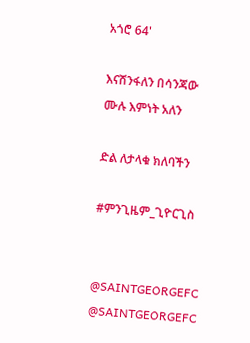አጎሮ 64'

እናሸንፋለን በሳንጃው ሙሉ እምነት አለን

ድል ለታላቁ ክለባችን

#ምንጊዜም_ጊዮርጊስ


@SAINTGEORGEFC
@SAINTGEORGEFC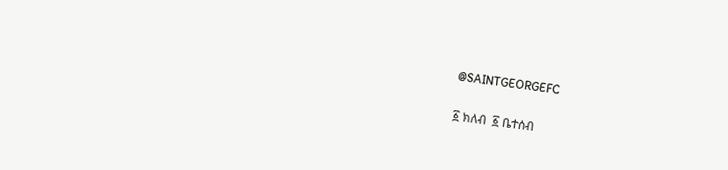@SAINTGEORGEFC

፩ ክለብ  ፩ ቤተሰብ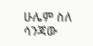ሁሌም ስለ ሳንጃው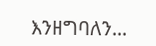እንዘግባለን...